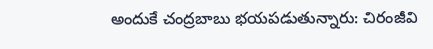అందుకే చంద్రబాబు భయపడుతున్నారు: చిరంజీవి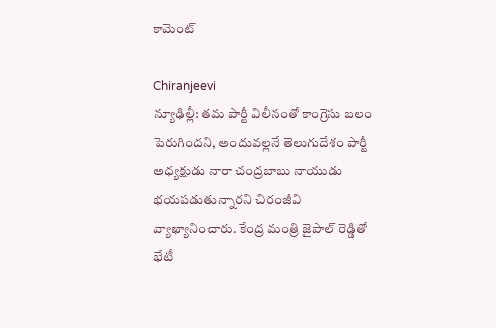కామెంట్

Chiranjeevi
న్యూఢిల్లీ: తమ పార్టీ విలీనంతో కాంగ్రెసు బలం పెరుగిందని, అందువల్లనే తెలుగుదేశం పార్టీ అధ్యక్షుడు నారా చంద్రబాబు నాయుడు భయపడుతున్నారని చిరంజీవి వ్యాఖ్యానించారు. కేంద్ర మంత్రి జైపాల్ రెడ్డితో భేటీ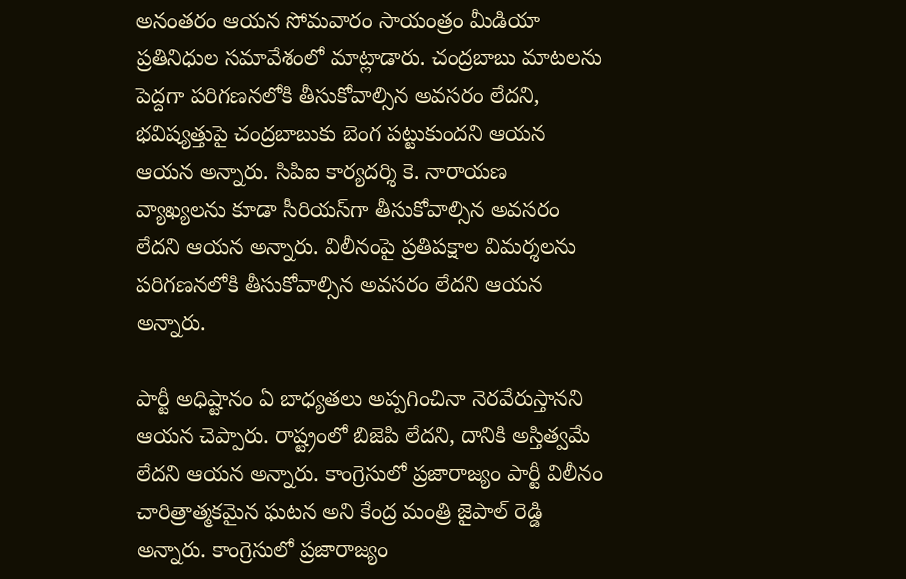అనంతరం ఆయన సోమవారం సాయంత్రం మీడియా ప్రతినిధుల సమావేశంలో మాట్లాడారు. చంద్రబాబు మాటలను పెద్దగా పరిగణనలోకి తీసుకోవాల్సిన అవసరం లేదని, భవిష్యత్తుపై చంద్రబాబుకు బెంగ పట్టుకుందని ఆయన ఆయన అన్నారు. సిపిఐ కార్యదర్శి కె. నారాయణ వ్యాఖ్యలను కూడా సీరియస్‌గా తీసుకోవాల్సిన అవసరం లేదని ఆయన అన్నారు. విలీనంపై ప్రతిపక్షాల విమర్శలను పరిగణనలోకి తీసుకోవాల్సిన అవసరం లేదని ఆయన అన్నారు.

పార్టీ అధిష్టానం ఏ బాధ్యతలు అప్పగించినా నెరవేరుస్తానని ఆయన చెప్పారు. రాష్ట్రంలో బిజెపి లేదని, దానికి అస్తిత్వమే లేదని ఆయన అన్నారు. కాంగ్రెసులో ప్రజారాజ్యం పార్టీ విలీనం చారిత్రాత్మకమైన ఘటన అని కేంద్ర మంత్రి జైపాల్ రెడ్డి అన్నారు. కాంగ్రెసులో ప్రజారాజ్యం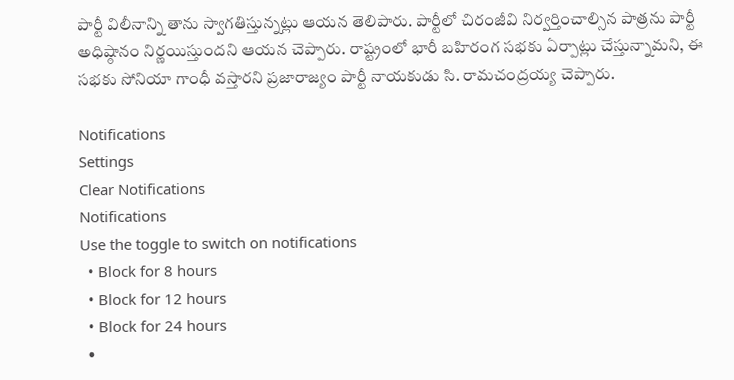పార్టీ విలీనాన్ని తాను స్వాగతిస్తున్నట్లు ఆయన తెలిపారు. పార్టీలో చిరంజీవి నిర్వర్తించాల్సిన పాత్రను పార్టీ అధిష్ఠానం నిర్ణయిస్తుందని ఆయన చెప్పారు. రాష్ట్రంలో భారీ బహిరంగ సభకు ఏర్పాట్లు చేస్తున్నామని, ఈ సభకు సోనియా గాంధీ వస్తారని ప్రజారాజ్యం పార్టీ నాయకుడు సి. రామచంద్రయ్య చెప్పారు.

Notifications
Settings
Clear Notifications
Notifications
Use the toggle to switch on notifications
  • Block for 8 hours
  • Block for 12 hours
  • Block for 24 hours
  •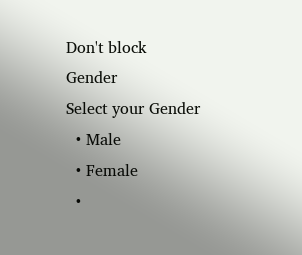Don't block
Gender
Select your Gender
  • Male
  • Female
  •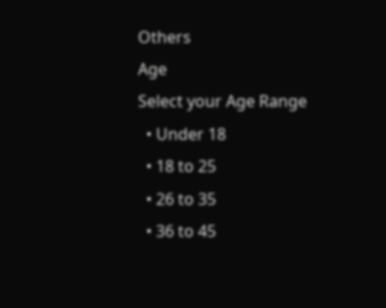Others
Age
Select your Age Range
  • Under 18
  • 18 to 25
  • 26 to 35
  • 36 to 45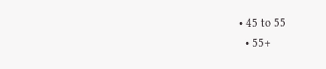• 45 to 55
  • 55+